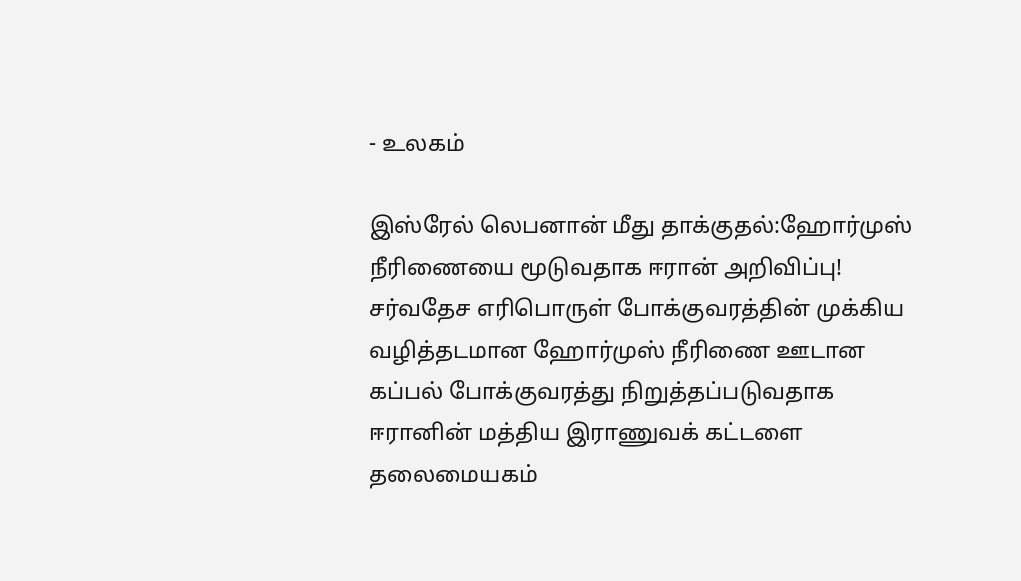- உலகம்

இஸ்ரேல் லெபனான் மீது தாக்குதல்:ஹோர்முஸ் நீரிணையை மூடுவதாக ஈரான் அறிவிப்பு!
சர்வதேச எரிபொருள் போக்குவரத்தின் முக்கிய வழித்தடமான ஹோர்முஸ் நீரிணை ஊடான கப்பல் போக்குவரத்து நிறுத்தப்படுவதாக ஈரானின் மத்திய இராணுவக் கட்டளை தலைமையகம்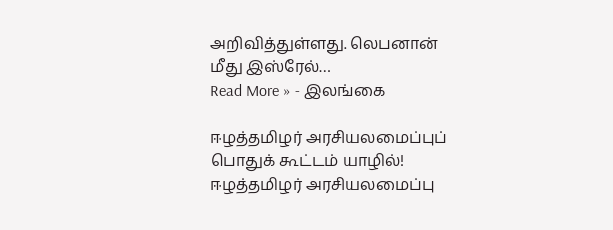அறிவித்துள்ளது. லெபனான் மீது இஸ்ரேல்…
Read More » - இலங்கை

ஈழத்தமிழர் அரசியலமைப்புப் பொதுக் கூட்டம் யாழில்!
ஈழத்தமிழர் அரசியலமைப்பு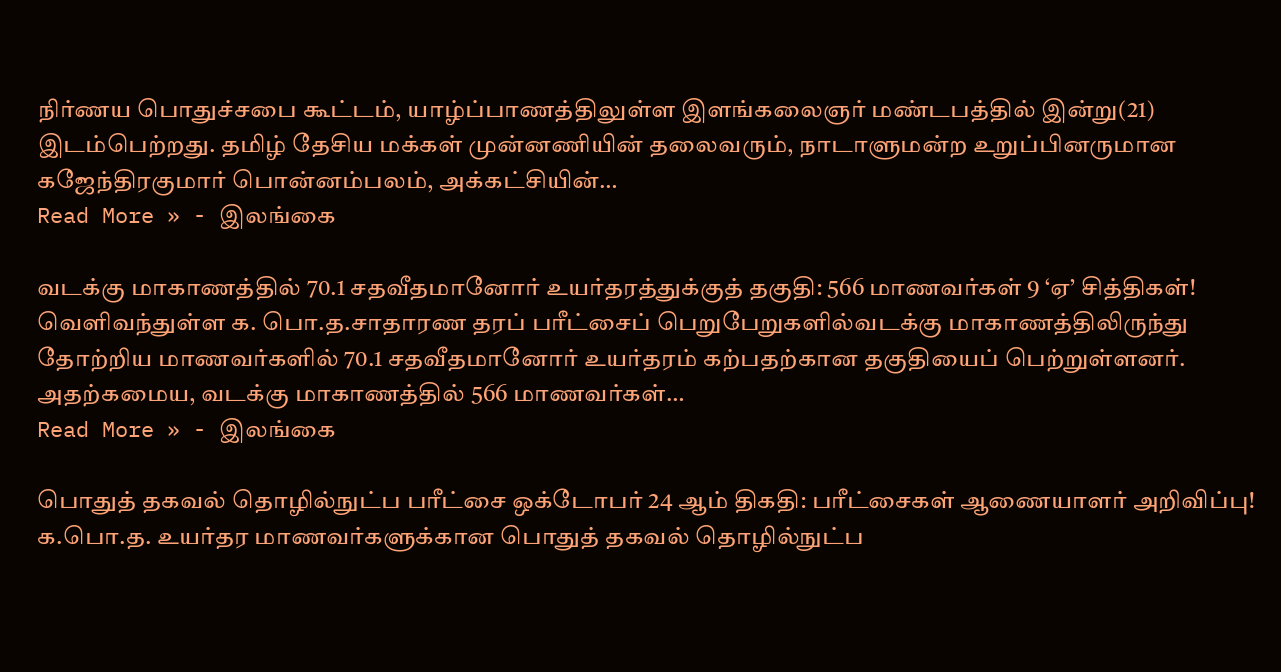நிர்ணய பொதுச்சபை கூட்டம், யாழ்ப்பாணத்திலுள்ள இளங்கலைஞர் மண்டபத்தில் இன்று(21) இடம்பெற்றது. தமிழ் தேசிய மக்கள் முன்னணியின் தலைவரும், நாடாளுமன்ற உறுப்பினருமான கஜேந்திரகுமார் பொன்னம்பலம், அக்கட்சியின்…
Read More » - இலங்கை

வடக்கு மாகாணத்தில் 70.1 சதவீதமானோர் உயர்தரத்துக்குத் தகுதி: 566 மாணவர்கள் 9 ‘ஏ’ சித்திகள்!
வெளிவந்துள்ள க. பொ.த.சாதாரண தரப் பரீட்சைப் பெறுபேறுகளில்வடக்கு மாகாணத்திலிருந்து தோற்றிய மாணவர்களில் 70.1 சதவீதமானோர் உயர்தரம் கற்பதற்கான தகுதியைப் பெற்றுள்ளனர். அதற்கமைய, வடக்கு மாகாணத்தில் 566 மாணவர்கள்…
Read More » - இலங்கை

பொதுத் தகவல் தொழில்நுட்ப பரீட்சை ஒக்டோபர் 24 ஆம் திகதி: பரீட்சைகள் ஆணையாளர் அறிவிப்பு!
க.பொ.த. உயர்தர மாணவர்களுக்கான பொதுத் தகவல் தொழில்நுட்ப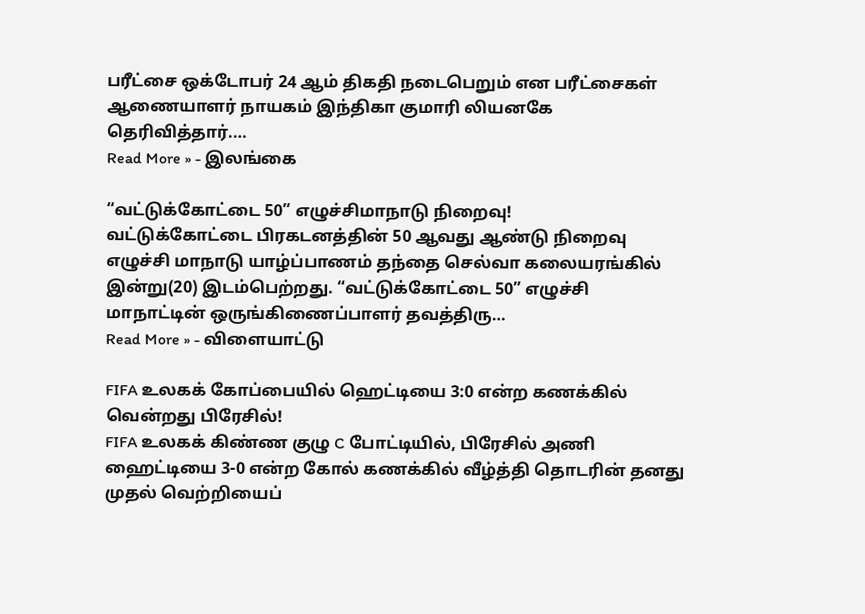பரீட்சை ஒக்டோபர் 24 ஆம் திகதி நடைபெறும் என பரீட்சைகள் ஆணையாளர் நாயகம் இந்திகா குமாரி லியனகே தெரிவித்தார்.…
Read More » - இலங்கை

“வட்டுக்கோட்டை 50” எழுச்சிமாநாடு நிறைவு!
வட்டுக்கோட்டை பிரகடனத்தின் 50 ஆவது ஆண்டு நிறைவு எழுச்சி மாநாடு யாழ்ப்பாணம் தந்தை செல்வா கலையரங்கில் இன்று(20) இடம்பெற்றது. “வட்டுக்கோட்டை 50” எழுச்சி மாநாட்டின் ஒருங்கிணைப்பாளர் தவத்திரு…
Read More » - விளையாட்டு

FIFA உலகக் கோப்பையில் ஹெட்டியை 3:0 என்ற கணக்கில் வென்றது பிரேசில்!
FIFA உலகக் கிண்ண குழு C போட்டியில், பிரேசில் அணி ஹைட்டியை 3-0 என்ற கோல் கணக்கில் வீழ்த்தி தொடரின் தனது முதல் வெற்றியைப்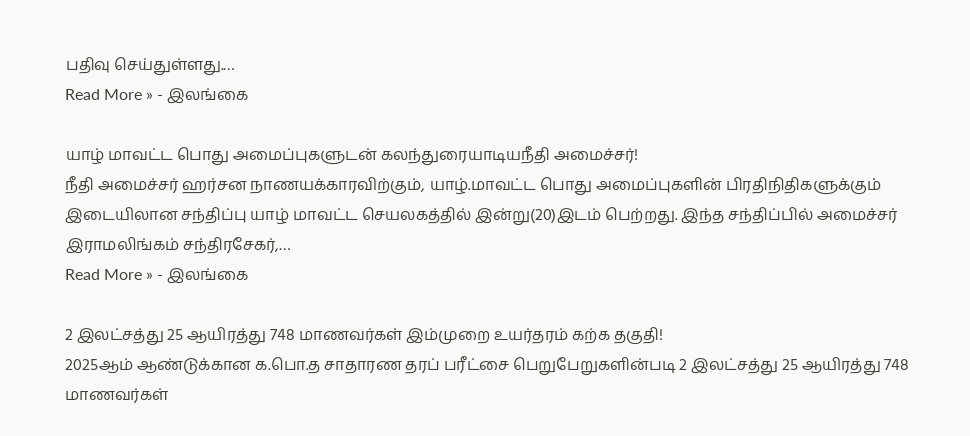பதிவு செய்துள்ளது.…
Read More » - இலங்கை

யாழ் மாவட்ட பொது அமைப்புகளுடன் கலந்துரையாடியநீதி அமைச்சர்!
நீதி அமைச்சர் ஹர்சன நாணயக்காரவிற்கும், யாழ்.மாவட்ட பொது அமைப்புகளின் பிரதிநிதிகளுக்கும் இடையிலான சந்திப்பு யாழ் மாவட்ட செயலகத்தில் இன்று(20)இடம் பெற்றது. இந்த சந்திப்பில் அமைச்சர் இராமலிங்கம் சந்திரசேகர்,…
Read More » - இலங்கை

2 இலட்சத்து 25 ஆயிரத்து 748 மாணவர்கள் இம்முறை உயர்தரம் கற்க தகுதி!
2025ஆம் ஆண்டுக்கான க.பொ.த சாதாரண தரப் பரீட்சை பெறுபேறுகளின்படி 2 இலட்சத்து 25 ஆயிரத்து 748 மாணவர்கள்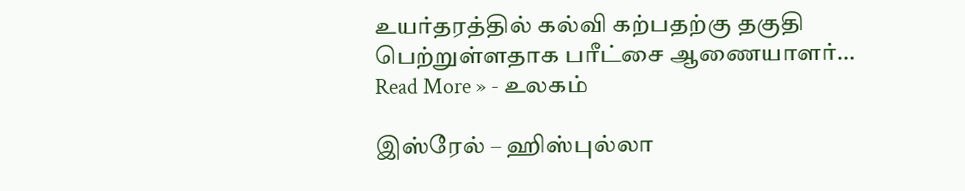உயர்தரத்தில் கல்வி கற்பதற்கு தகுதி பெற்றுள்ளதாக பரீட்சை ஆணையாளர்…
Read More » - உலகம்

இஸ்ரேல் – ஹிஸ்புல்லா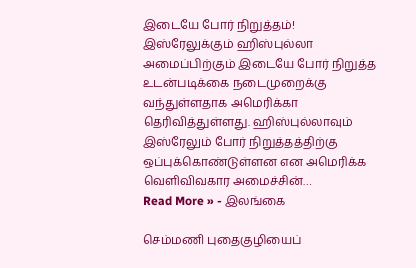இடையே போர் நிறுத்தம்!
இஸ்ரேலுக்கும் ஹிஸ்புல்லா அமைப்பிற்கும் இடையே போர் நிறுத்த உடன்படிக்கை நடைமுறைக்கு வந்துள்ளதாக அமெரிக்கா தெரிவித்துள்ளது. ஹிஸ்புல்லாவும் இஸ்ரேலும் போர் நிறுத்தத்திற்கு ஒப்புக்கொண்டுள்ளன என அமெரிக்க வெளிவிவகார அமைச்சின்…
Read More » - இலங்கை

செம்மணி புதைகுழியைப்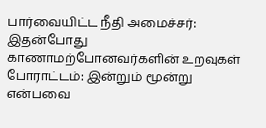பார்வையிட்ட நீதி அமைச்சர்: இதன்போது காணாமற்போனவர்களின் உறவுகள் போராட்டம்: இன்றும் மூன்று என்பவை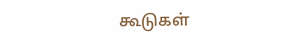கூடுகள்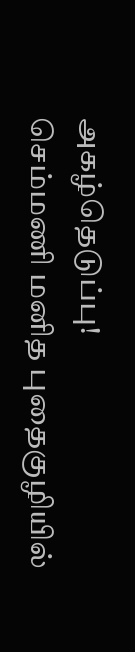அகழ்தெடுப்பு!
செம்மணி மனித புதைகுழியில்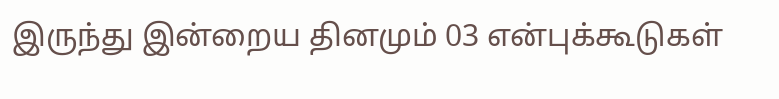இருந்து இன்றைய தினமும் 03 என்புக்கூடுகள்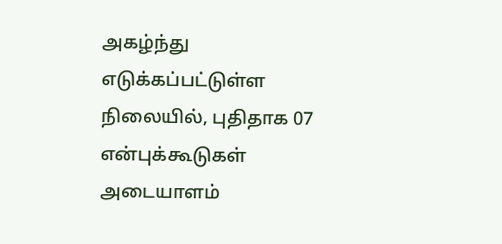அகழ்ந்து எடுக்கப்பட்டுள்ள நிலையில், புதிதாக 07 என்புக்கூடுகள் அடையாளம்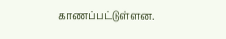காணப்பட்டுள்ளன.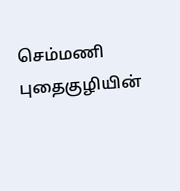செம்மணி புதைகுழியின்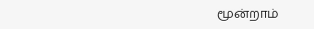மூன்றாம்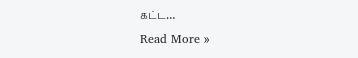கட்ட…
Read More »